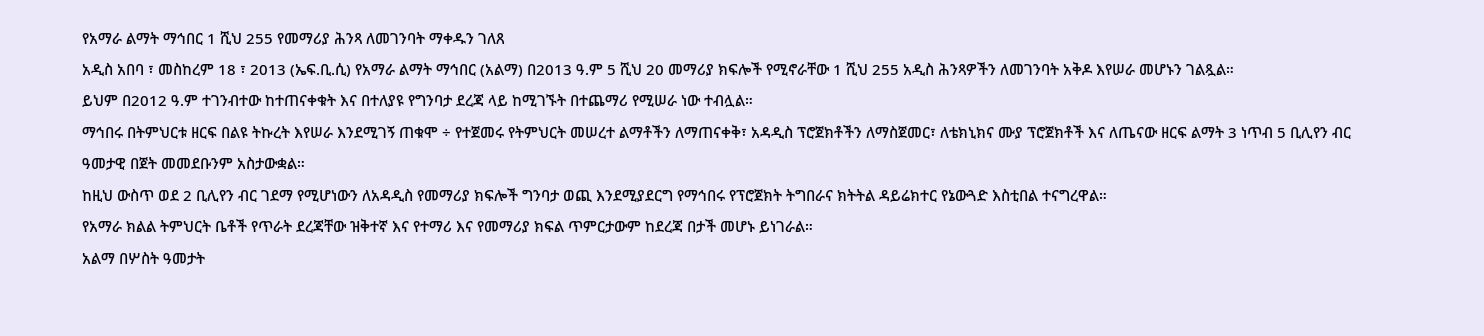የአማራ ልማት ማኅበር 1 ሺህ 255 የመማሪያ ሕንጻ ለመገንባት ማቀዱን ገለጸ
አዲስ አበባ ፣ መስከረም 18 ፣ 2013 (ኤፍ.ቢ.ሲ) የአማራ ልማት ማኅበር (አልማ) በ2013 ዓ.ም 5 ሺህ 20 መማሪያ ክፍሎች የሚኖራቸው 1 ሺህ 255 አዲስ ሕንጻዎችን ለመገንባት አቅዶ እየሠራ መሆኑን ገልጿል።
ይህም በ2012 ዓ.ም ተገንብተው ከተጠናቀቁት እና በተለያዩ የግንባታ ደረጃ ላይ ከሚገኙት በተጨማሪ የሚሠራ ነው ተብሏል።
ማኅበሩ በትምህርቱ ዘርፍ በልዩ ትኩረት እየሠራ እንደሚገኝ ጠቁሞ ÷ የተጀመሩ የትምህርት መሠረተ ልማቶችን ለማጠናቀቅ፣ አዳዲስ ፕሮጀክቶችን ለማስጀመር፣ ለቴክኒክና ሙያ ፕሮጀክቶች እና ለጤናው ዘርፍ ልማት 3 ነጥብ 5 ቢሊየን ብር ዓመታዊ በጀት መመደቡንም አስታውቋል።
ከዚህ ውስጥ ወደ 2 ቢሊየን ብር ገደማ የሚሆነውን ለአዳዲስ የመማሪያ ክፍሎች ግንባታ ወጪ እንደሚያደርግ የማኅበሩ የፕሮጀክት ትግበራና ክትትል ዳይሬክተር የኔውጓድ እስቲበል ተናግረዋል።
የአማራ ክልል ትምህርት ቤቶች የጥራት ደረጃቸው ዝቅተኛ እና የተማሪ እና የመማሪያ ክፍል ጥምርታውም ከደረጃ በታች መሆኑ ይነገራል።
አልማ በሦስት ዓመታት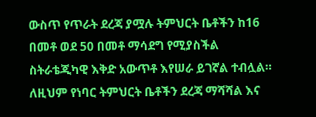ውስጥ የጥራት ደረጃ ያሟሉ ትምህርት ቤቶችን ከ16 በመቶ ወደ 50 በመቶ ማሳደግ የሚያስችል ስትራቴጂካዊ እቅድ አውጥቶ እየሠራ ይገኛል ተብሏል።
ለዚህም የነባር ትምህርት ቤቶችን ደረጃ ማሻሻል እና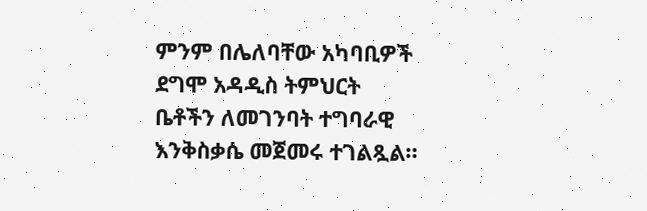ምንም በሌለባቸው አካባቢዎች ደግሞ አዳዲስ ትምህርት ቤቶችን ለመገንባት ተግባራዊ እንቅስቃሴ መጀመሩ ተገልጿል።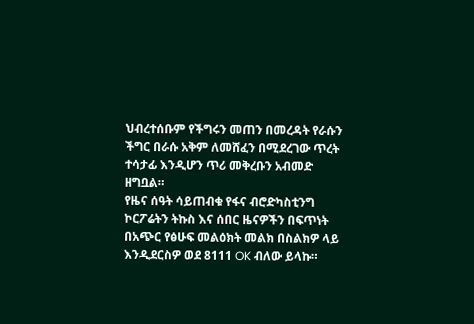ህብረተሰቡም የችግሩን መጠን በመረዳት የራሱን ችግር በራሱ አቅም ለመሸፈን በሚደረገው ጥረት ተሳታፊ እንዲሆን ጥሪ መቅረቡን አብመድ ዘግቧል።
የዜና ሰዓት ሳይጠብቁ የፋና ብሮድካስቲንግ ኮርፖሬትን ትኩስ እና ሰበር ዜናዎችን በፍጥነት በአጭር የፅሁፍ መልዕክት መልክ በስልክዎ ላይ እንዲደርስዎ ወደ 8111 OK ብለው ይላኩ።